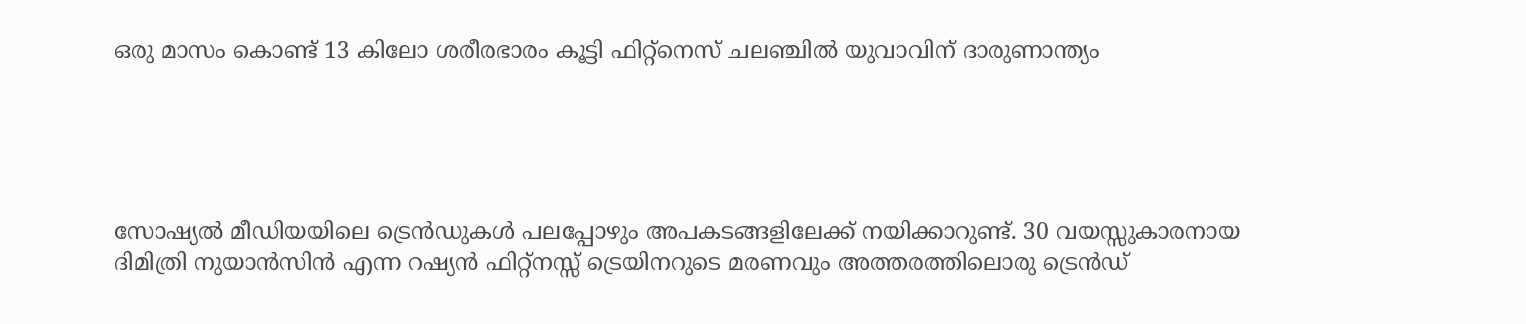ഒരു മാസം കൊണ്ട് 13 കിലോ ശരീരഭാരം കൂട്ടി ഫിറ്റ്നെസ് ചലഞ്ചിൽ യുവാവിന് ദാരുണാന്ത്യം





സോഷ്യൽ മീഡിയയിലെ ട്രെൻഡുകൾ പലപ്പോഴും അപകടങ്ങളിലേക്ക് നയിക്കാറുണ്ട്. 30 വയസ്സുകാരനായ ദിമിത്രി നുയാൻസിൻ എന്ന റഷ്യൻ ഫിറ്റ്നസ്സ് ട്രെയിനറുടെ മരണവും അത്തരത്തിലൊരു ട്രെൻഡ്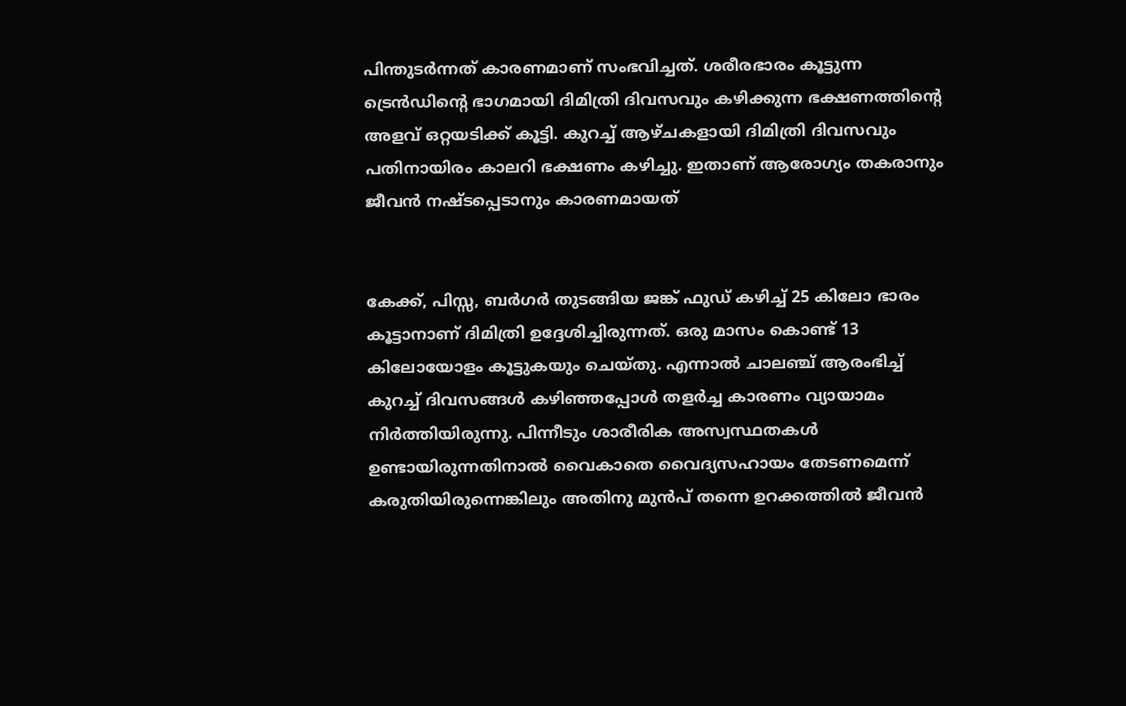പിന്തുടർന്നത് കാരണമാണ് സംഭവിച്ചത്. ശരീരഭാരം കൂട്ടുന്ന ട്രെൻഡിന്റെ ഭാഗമായി ദിമിത്രി ദിവസവും കഴിക്കുന്ന ഭക്ഷണത്തിന്റെ അളവ് ഒറ്റയടിക്ക് കൂട്ടി. കുറച്ച് ആഴ്ചകളായി ദിമിത്രി ദിവസവും പതിനായിരം കാലറി ഭക്ഷണം കഴിച്ചു. ഇതാണ് ആരോഗ്യം തകരാനും ജീവൻ നഷ്ടപ്പെടാനും കാരണമായത്


കേക്ക്, പിസ്സ, ബർഗർ തുടങ്ങിയ ജങ്ക് ഫുഡ് കഴിച്ച് 25 കിലോ ഭാരം കൂട്ടാനാണ് ദിമിത്രി ഉദ്ദേശിച്ചിരുന്നത്. ഒരു മാസം കൊണ്ട് 13 കിലോയോളം കൂട്ടുകയും ചെയ്തു. എന്നാൽ ചാലഞ്ച് ആരംഭിച്ച് കുറച്ച് ദിവസങ്ങൾ കഴിഞ്ഞപ്പോൾ തളർച്ച കാരണം വ്യായാമം നിർത്തിയിരുന്നു. പിന്നീടും ശാരീരിക അസ്വസ്ഥതകൾ ഉണ്ടായിരുന്നതിനാൽ വൈകാതെ വൈദ്യസഹായം തേടണമെന്ന് കരുതിയിരുന്നെങ്കിലും അതിനു മുൻപ് തന്നെ ഉറക്കത്തിൽ ജീവൻ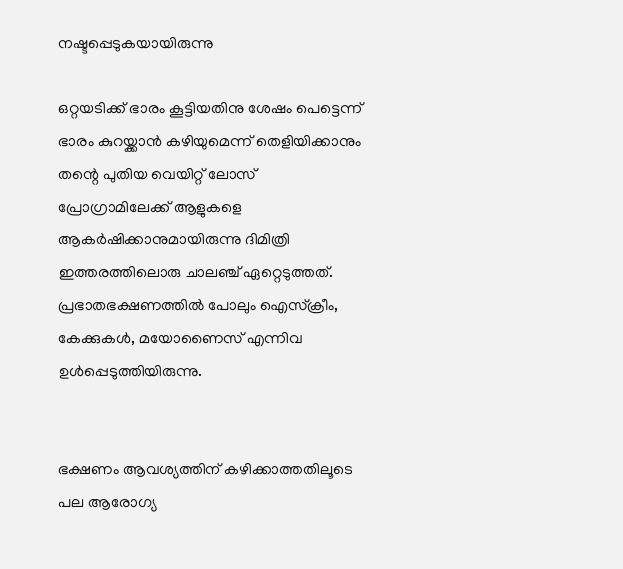നഷ്ടപ്പെടുകയായിരുന്നു

ഒറ്റയടിക്ക് ഭാരം കൂട്ടിയതിനു ശേഷം പെട്ടെന്ന് ഭാരം കുറയ്ക്കാൻ കഴിയുമെന്ന് തെളിയിക്കാനും തന്റെ പുതിയ വെയിറ്റ് ലോസ് പ്രോഗ്രാമിലേക്ക് ആളുകളെ ആകർഷിക്കാനുമായിരുന്നു ദിമിത്രി ഇത്തരത്തിലൊരു ചാലഞ്ച് ഏറ്റെടുത്തത്. പ്രഭാതഭക്ഷണത്തിൽ പോലും ഐസ്ക്രീം, കേക്കുകൾ, മയോണൈസ് എന്നിവ ഉൾപ്പെടുത്തിയിരുന്നു.


ഭക്ഷണം ആവശ്യത്തിന് കഴിക്കാത്തതിലൂടെ പല ആരോഗ്യ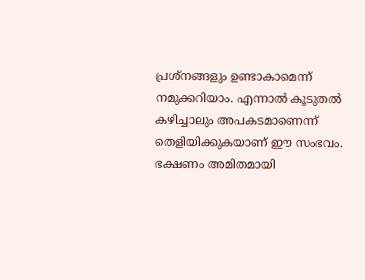പ്രശ്നങ്ങളും ഉണ്ടാകാമെന്ന് നമുക്കറിയാം. എന്നാൽ കൂടുതൽ കഴിച്ചാലും അപകടമാണെന്ന് തെളിയിക്കുകയാണ് ഈ സംഭവം. ഭക്ഷണം അമിതമായി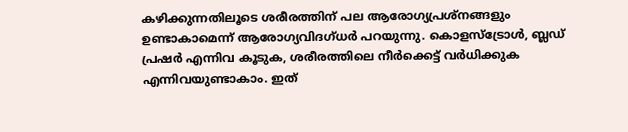കഴിക്കുന്നതിലൂടെ ശരീരത്തിന് പല ആരോഗ്യപ്രശ്നങ്ങളും ഉണ്ടാകാമെന്ന് ആരോഗ്യവിദഗ്ധർ പറയുന്നു. കൊളസ്ട്രോൾ, ബ്ലഡ് പ്രഷർ എന്നിവ കൂടുക, ശരീരത്തിലെ നീർക്കെട്ട് വർധിക്കുക എന്നിവയുണ്ടാകാം. ഇത്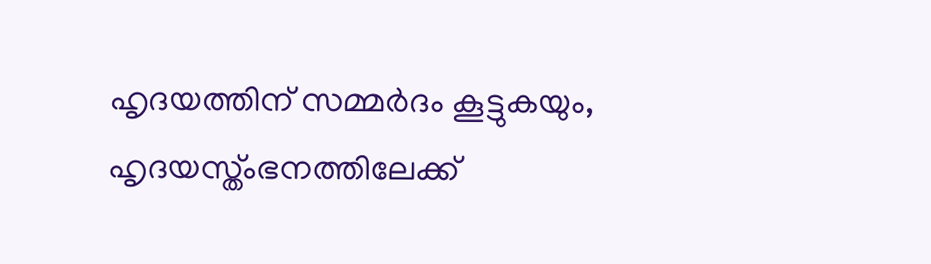ഹൃദയത്തിന് സമ്മർദം കൂട്ടുകയും, ഹൃദയസ്ത്ംഭനത്തിലേക്ക്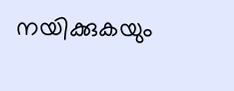നയിക്കുകയും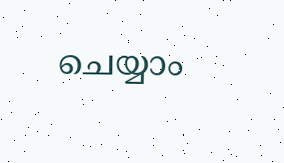ചെയ്യാം